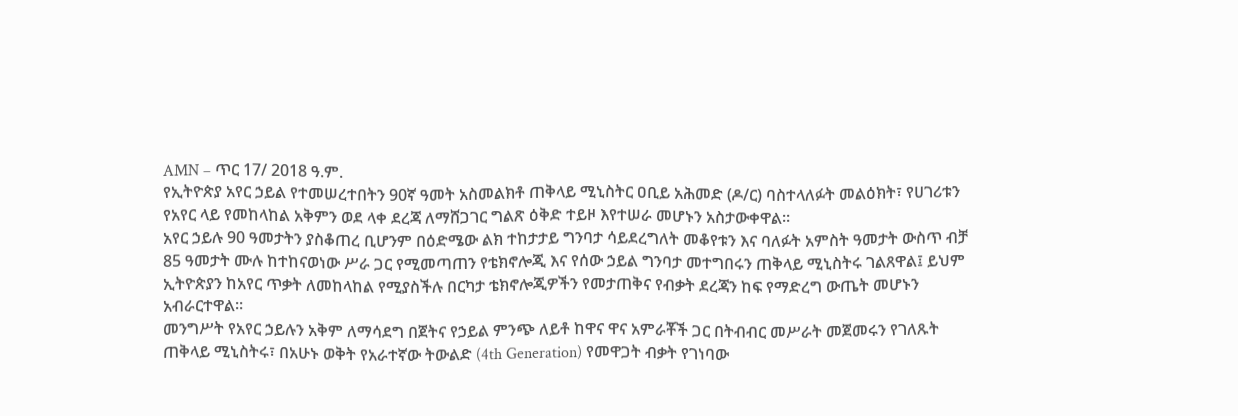AMN – ጥር 17/ 2018 ዓ.ም.
የኢትዮጵያ አየር ኃይል የተመሠረተበትን 90ኛ ዓመት አስመልክቶ ጠቅላይ ሚኒስትር ዐቢይ አሕመድ (ዶ/ር) ባስተላለፉት መልዕክት፣ የሀገሪቱን የአየር ላይ የመከላከል አቅምን ወደ ላቀ ደረጃ ለማሸጋገር ግልጽ ዕቅድ ተይዞ እየተሠራ መሆኑን አስታውቀዋል።
አየር ኃይሉ 90 ዓመታትን ያስቆጠረ ቢሆንም በዕድሜው ልክ ተከታታይ ግንባታ ሳይደረግለት መቆየቱን እና ባለፉት አምስት ዓመታት ውስጥ ብቻ 85 ዓመታት ሙሉ ከተከናወነው ሥራ ጋር የሚመጣጠን የቴክኖሎጂ እና የሰው ኃይል ግንባታ መተግበሩን ጠቅላይ ሚኒስትሩ ገልጸዋል፤ ይህም ኢትዮጵያን ከአየር ጥቃት ለመከላከል የሚያስችሉ በርካታ ቴክኖሎጂዎችን የመታጠቅና የብቃት ደረጃን ከፍ የማድረግ ውጤት መሆኑን አብራርተዋል።
መንግሥት የአየር ኃይሉን አቅም ለማሳደግ በጀትና የኃይል ምንጭ ለይቶ ከዋና ዋና አምራቾች ጋር በትብብር መሥራት መጀመሩን የገለጹት ጠቅላይ ሚኒስትሩ፣ በአሁኑ ወቅት የአራተኛው ትውልድ (4th Generation) የመዋጋት ብቃት የገነባው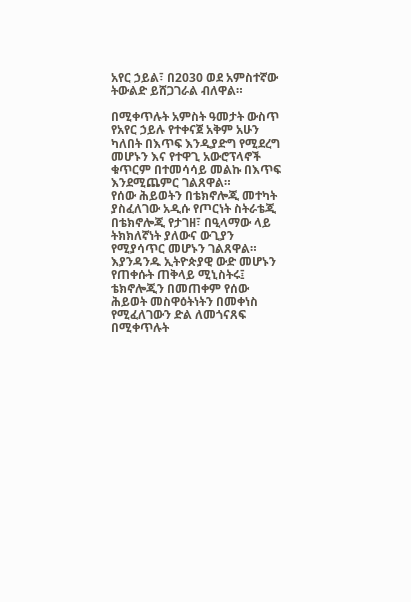አየር ኃይል፣ በ2030 ወደ አምስተኛው ትውልድ ይሸጋገራል ብለዋል።

በሚቀጥሉት አምስት ዓመታት ውስጥ የአየር ኃይሉ የተቀናጀ አቅም አሁን ካለበት በእጥፍ እንዲያድግ የሚደረግ መሆኑን እና የተዋጊ አውሮፕላኖች ቁጥርም በተመሳሳይ መልኩ በእጥፍ እንደሚጨምር ገልጸዋል።
የሰው ሕይወትን በቴክኖሎጂ መተካት ያስፈለገው አዲሱ የጦርነት ስትራቴጂ በቴክኖሎጂ የታገዘ፣ በዒላማው ላይ ትክክለኛነት ያለውና ውጊያን የሚያሳጥር መሆኑን ገልጸዋል።
እያንዳንዱ ኢትዮጵያዊ ውድ መሆኑን የጠቀሱት ጠቅላይ ሚኒስትሩ፤ ቴክኖሎጂን በመጠቀም የሰው ሕይወት መስዋዕትነትን በመቀነስ የሚፈለገውን ድል ለመጎናጸፍ በሚቀጥሉት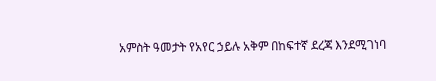አምስት ዓመታት የአየር ኃይሉ አቅም በከፍተኛ ደረጃ እንደሚገነባ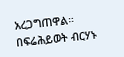አረጋግጠዋል።
በፍሬሕይወት ብርሃኑ